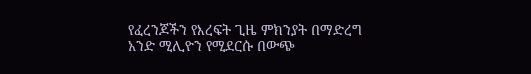የፈረንጆችን የእረፍት ጊዜ ምክንያት በማድረግ አንድ ሚሊዮን የሚደርሱ በውጭ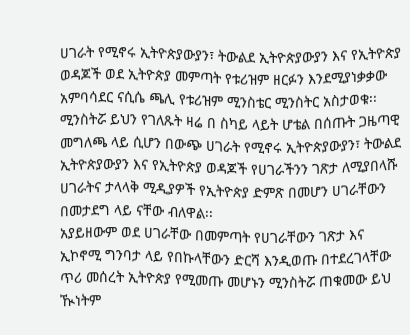ሀገራት የሚኖሩ ኢትዮጵያውያን፣ ትውልደ ኢትዮጵያውያን እና የኢትዮጵያ ወዳጆች ወደ ኢትዮጵያ መምጣት የቱሪዝም ዘርፉን እንደሚያነቃቃው አምባሳደር ናሲሴ ጫሊ የቱሪዝም ሚንስቴር ሚንስትር አስታወቁ፡፡
ሚንስትሯ ይህን የገለጹት ዛሬ በ ስካይ ላይት ሆቴል በሰጡት ጋዜጣዊ መግለጫ ላይ ሲሆን በውጭ ሀገራት የሚኖሩ ኢትዮጵያውያን፣ ትውልደ ኢትዮጵያውያን እና የኢትዮጵያ ወዳጆች የሀገራችንን ገጽታ ለሚያበላሹ ሀገራትና ታላላቅ ሚዲያዎች የኢትዮጵያ ድምጽ በመሆን ሀገራቸውን በመታደግ ላይ ናቸው ብለዋል፡፡
አያይዘውም ወደ ሀገራቸው በመምጣት የሀገራቸውን ገጽታ እና ኢኮኖሚ ግንባታ ላይ የበኩላቸውን ድርሻ እንዲወጡ በተደረገላቸው ጥሪ መሰረት ኢትዮጵያ የሚመጡ መሆኑን ሚንስትሯ ጠቁመው ይህ ዂነትም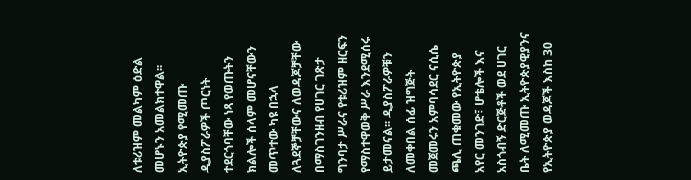ለቱሪዝም መልካም ዕድል መሆኑን አመልክተዋል፡፡
ኢትዮጵያ የሚመጡ ዲያስፖራዎች ጦርነት ተደርጎባቸው ነጻ የወጡትን ክልሎች ሰላም መሆናቸውን መጥተው ካዩ በኋላ ለጓደኞቻቸውና ለወዳጆቻቸው በማስገንዘብ የሀገር ገጽታ ግንባታ ሥራና የቱሪዝም ዘርፍን የማስተዋወቅ ሥራ እንደሚሰሩ ይታመናል፡፡ ዲያስፖራዎቹን ለመቀበል ሰፊ ዝግጅት መጀመሩን አምባሳደር ናሲሴ ጫሊ ጠቁመው የኢትዮጵያ አየር መንገድ፣ ሆቴሎች እና አስጎብኝ ድርጅቶች ወደ ሀገር ቤት ለሚመጡ ኢትዮጵያዊያንና የኢትዮጵያ ወዳጆች እስከ 30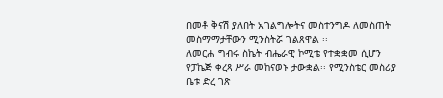በመቶ ቅናሽ ያለበት አገልግሎትና መስተንግዶ ለመስጠት መስማማታቸውን ሚንስትሯ ገልጸዋል ፡፡
ለመርሐ ግብሩ ስኬት ብሔራዊ ኮሚቴ የተቋቋመ ሲሆን የፓኬጅ ቀረጻ ሥራ መከናወኑ ታውቋል፡፡ የሚንስቴር መስሪያ ቤቱ ድረ ገጽ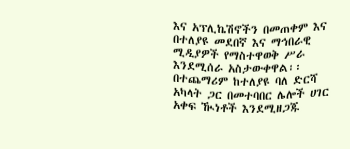እና አፕሊኬሽኖችን በመጠቀም እና በተለያዩ መደበኛ እና ማኅበራዊ ሚዲያዎች የማስተዋወቅ ሥራ እንደሚሰራ አስታውቀዋል፡፡በተጨማሪም ከተለያዩ ባለ ድርሻ አካላት ጋር በመተባበር ሌሎች ሀገር አቀፍ ዂነቶች እንደሚዘጋጁ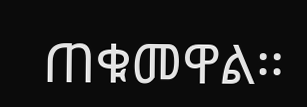ጠቁመዋል፡፡